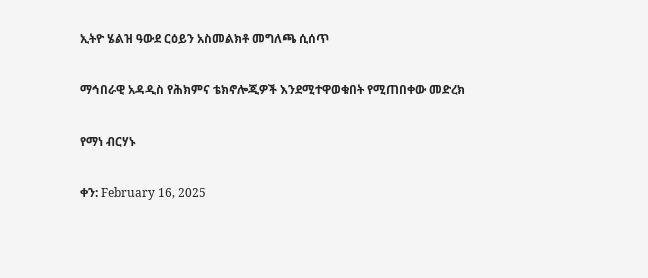ኢትዮ ሄልዝ ዓውደ ርዕይን አስመልክቶ መግለጫ ሲሰጥ

ማኅበራዊ አዳዲስ የሕክምና ቴክኖሎጂዎች እንደሚተዋወቁበት የሚጠበቀው መድረክ

የማነ ብርሃኑ

ቀን: February 16, 2025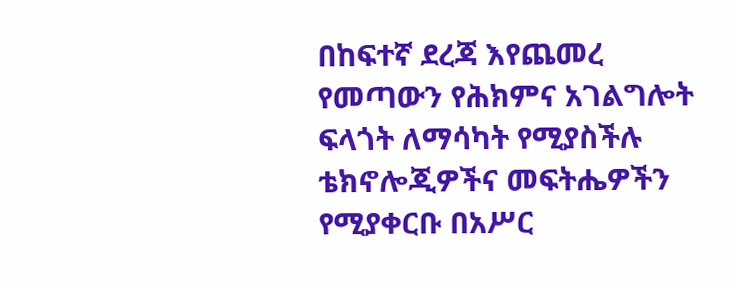በከፍተኛ ደረጃ እየጨመረ የመጣውን የሕክምና አገልግሎት ፍላጎት ለማሳካት የሚያስችሉ ቴክኖሎጂዎችና መፍትሔዎችን የሚያቀርቡ በአሥር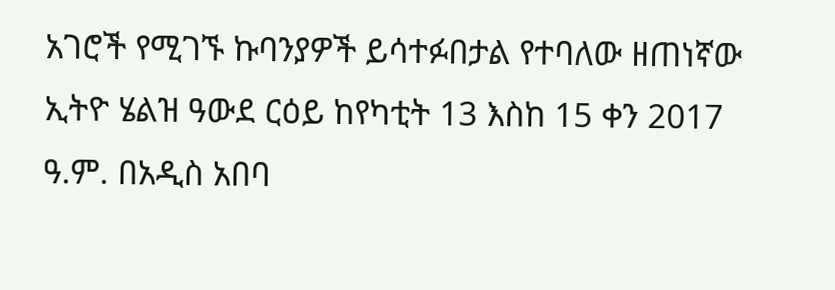አገሮች የሚገኙ ኩባንያዎች ይሳተፉበታል የተባለው ዘጠነኛው ኢትዮ ሄልዝ ዓውደ ርዕይ ከየካቲት 13 እስከ 15 ቀን 2017 ዓ.ም. በአዲስ አበባ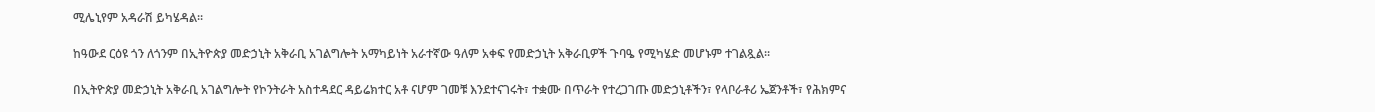ሚሌኒየም አዳራሽ ይካሄዳል፡፡

ከዓውደ ርዕዩ ጎን ለጎንም በኢትዮጵያ መድኃኒት አቅራቢ አገልግሎት አማካይነት አራተኛው ዓለም አቀፍ የመድኃኒት አቅራቢዎች ጉባዔ የሚካሄድ መሆኑም ተገልጿል፡፡

በኢትዮጵያ መድኃኒት አቅራቢ አገልግሎት የኮንትራት አስተዳደር ዳይሬክተር አቶ ናሆም ገመቹ እንደተናገሩት፣ ተቋሙ በጥራት የተረጋገጡ መድኃኒቶችን፣ የላቦራቶሪ ኤጀንቶች፣ የሕክምና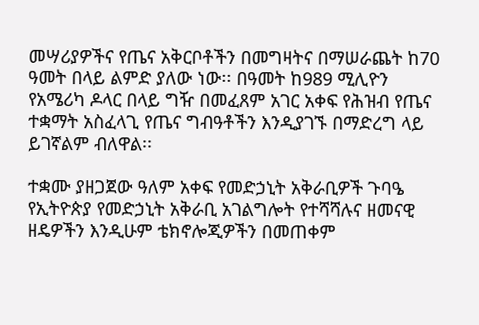መሣሪያዎችና የጤና አቅርቦቶችን በመግዛትና በማሠራጨት ከ70 ዓመት በላይ ልምድ ያለው ነው፡፡ በዓመት ከ989 ሚሊዮን የአሜሪካ ዶላር በላይ ግዥ በመፈጸም አገር አቀፍ የሕዝብ የጤና ተቋማት አስፈላጊ የጤና ግብዓቶችን እንዲያገኙ በማድረግ ላይ ይገኛልም ብለዋል፡፡

ተቋሙ ያዘጋጀው ዓለም አቀፍ የመድኃኒት አቅራቢዎች ጉባዔ የኢትዮጵያ የመድኃኒት አቅራቢ አገልግሎት የተሻሻሉና ዘመናዊ ዘዴዎችን እንዲሁም ቴክኖሎጂዎችን በመጠቀም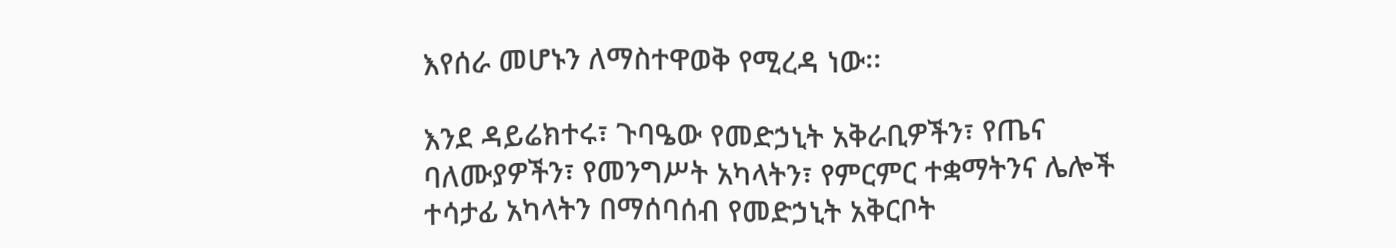እየሰራ መሆኑን ለማስተዋወቅ የሚረዳ ነው፡፡

እንደ ዳይሬክተሩ፣ ጉባዔው የመድኃኒት አቅራቢዎችን፣ የጤና ባለሙያዎችን፣ የመንግሥት አካላትን፣ የምርምር ተቋማትንና ሌሎች ተሳታፊ አካላትን በማሰባሰብ የመድኃኒት አቅርቦት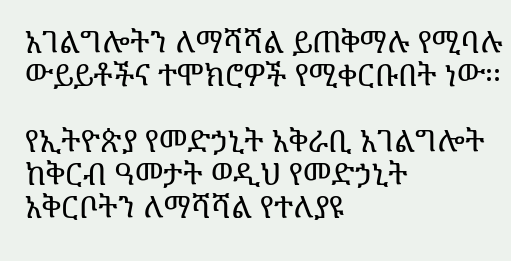አገልግሎትን ለማሻሻል ይጠቅማሉ የሚባሉ ውይይቶችና ተሞክሮዎች የሚቀርቡበት ነው፡፡

የኢትዮጵያ የመድኃኒት አቅራቢ አገልግሎት ከቅርብ ዓመታት ወዲህ የመድኃኒት አቅርቦትን ለማሻሻል የተለያዩ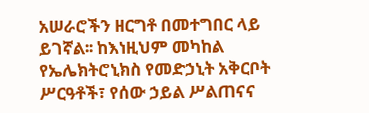አሠራሮችን ዘርግቶ በመተግበር ላይ ይገኛል፡፡ ከእነዚህም መካከል የኤሌክትሮኒክስ የመድኃኒት አቅርቦት ሥርዓቶች፣ የሰው ኃይል ሥልጠናና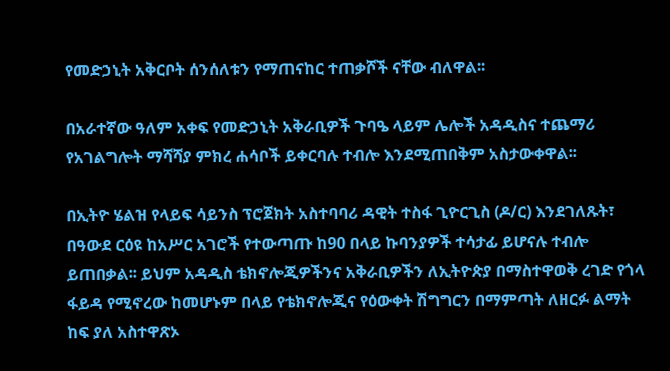የመድኃኒት አቅርቦት ሰንሰለቱን የማጠናከር ተጠቃሾች ናቸው ብለዋል፡፡

በአራተኛው ዓለም አቀፍ የመድኃኒት አቅራቢዎች ጉባዔ ላይም ሌሎች አዳዲስና ተጨማሪ የአገልግሎት ማሻሻያ ምክረ ሐሳቦች ይቀርባሉ ተብሎ እንደሚጠበቅም አስታውቀዋል፡፡

በኢትዮ ሄልዝ የላይፍ ሳይንስ ፕሮጀክት አስተባባሪ ዳዊት ተስፋ ጊዮርጊስ (ዶ/ር) እንደገለጹት፣ በዓውደ ርዕዩ ከአሥር አገሮች የተውጣጡ ከ90 በላይ ኩባንያዎች ተሳታፊ ይሆናሉ ተብሎ ይጠበቃል፡፡ ይህም አዳዲስ ቴክኖሎጂዎችንና አቅራቢዎችን ለኢትዮጵያ በማስተዋወቅ ረገድ የጎላ ፋይዳ የሚኖረው ከመሆኑም በላይ የቴክኖሎጂና የዕውቀት ሽግግርን በማምጣት ለዘርፉ ልማት ከፍ ያለ አስተዋጽኦ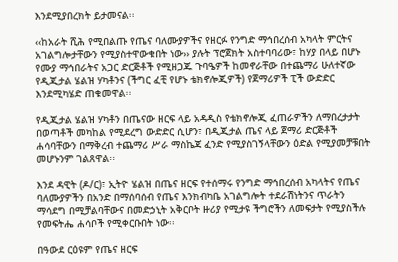እንደሚያበረክት ይታመናል፡፡

‹‹ከአራት ሺሕ የሚበልጡ የጤና ባለሙያዎችና የዘርፉ የንግድ ማኅበረሰብ አካላት ምርትና አገልግሎታቸውን የሚያስተዋውቁበት ነው›› ያሉት ፕሮጀክት አስተባባሪው፣ ከሃያ በላይ በሆኑ የሙያ ማኅበራትና አጋር ድርጅቶች የሚዘጋጁ ጉባዔዎች ከመኖራቸው በተጨማሪ ሁለተኛው የዲጂታል ሄልዝ ሃካቶንና (ችግር ፈቺ የሆኑ ቴክኖሎጂዎች) የጀማሪዎች ፒች ውድድር እንደሚካሄድ ጠቁመዋል፡፡

የዲጂታል ሄልዝ ሃካቶን በጤናው ዘርፍ ላይ አዳዲስ የቴክኖሎጂ ፈጠራዎችን ለማበረታታት በወጣቶች መካከል የሚደረግ ውድድር ሲሆን፣ በዲጂታል ጤና ላይ ጀማሪ ድርጅቶች ሐሳባቸውን በማቅረብ ተጨማሪ ሥራ ማስኬጃ ፈንድ የሚያስገኝላቸውን ዕድል የሚያመቻቹበት መሆኑንም ገልጸዋል፡፡

እንደ ዳዊት (ዶ/ር)፣ ኢትዮ ሄልዝ በጤና ዘርፍ የተሰማሩ የንግድ ማኅበረሰብ አካላትና የጤና ባለሙያዎችን በአንድ በማሰባሰብ የጤና እንክብካቤ አገልግሎት ተደራሽነትንና ጥራትን ማሳደግ በሚቻልባቸውና በመድኃኒት አቅርቦት ዙሪያ የሚታዩ ችግሮችን ለመፍታት የሚያስችሉ የመፍትሔ ሐሳቦች የሚቀርቡበት ነው፡፡

በዓውደ ርዕዩም የጤና ዘርፍ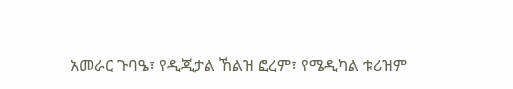አመራር ጉባዔ፣ የዲጂታል ኸልዝ ፎረም፣ የሜዲካል ቱሪዝም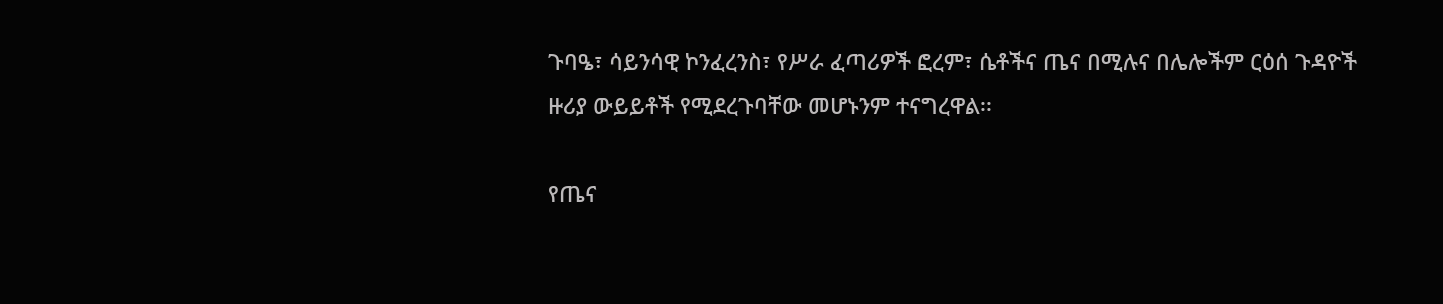ጉባዔ፣ ሳይንሳዊ ኮንፈረንስ፣ የሥራ ፈጣሪዎች ፎረም፣ ሴቶችና ጤና በሚሉና በሌሎችም ርዕሰ ጉዳዮች ዙሪያ ውይይቶች የሚደረጉባቸው መሆኑንም ተናግረዋል፡፡

የጤና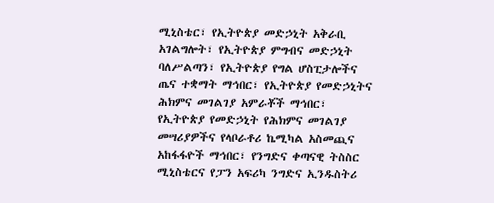ሚኒስቴር፣ የኢትዮጵያ መድኃኒት አቅራቢ አገልግሎት፣ የኢትዮጵያ ምግብና መድኃኒት ባለሥልጣን፣ የኢትዮጵያ የግል ሆስፒታሎችና ጤና ተቋማት ማኅበር፣ የኢትዮጵያ የመድኃኒትና ሕክምና መገልገያ አምራቾች ማኅበር፣ የኢትዮጵያ የመድኃኒት የሕክምና መገልገያ መሣሪያዎችና የላቦራቶሪ ኬሚካል አስመጪና አከፋፋዮች ማኅበር፣ የንግድና ቀጣናዊ ትስስር ሚኒስቴርና የፓን አፍሪካ ንግድና ኢንዱስትሪ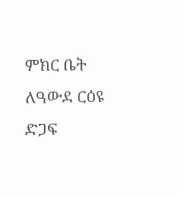ምክር ቤት ለዓውደ ርዕዩ ድጋፍ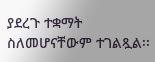ያደረጉ ተቋማት ስለመሆናቸውም ተገልጿል፡፡